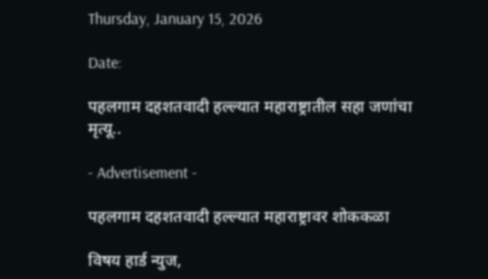Thursday, January 15, 2026

Date:

पहलगाम दहशतवादी हल्ल्यात महाराष्ट्रातील सहा जणांचा मृत्यू..

- Advertisement -

पहलगाम दहशतवादी हल्ल्यात महाराष्ट्रावर शोककळा

विषय हार्ड न्युज,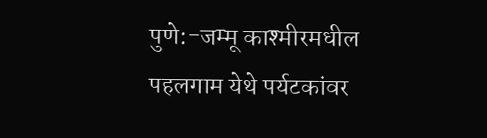पुणे:-जम्मू काश्मीरमधील पहलगाम येथे पर्यटकांवर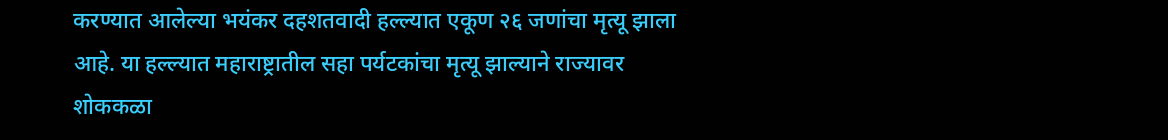करण्यात आलेल्या भयंकर दहशतवादी हल्ल्यात एकूण २६ जणांचा मृत्यू झाला आहे. या हल्ल्यात महाराष्ट्रातील सहा पर्यटकांचा मृत्यू झाल्याने राज्यावर शोककळा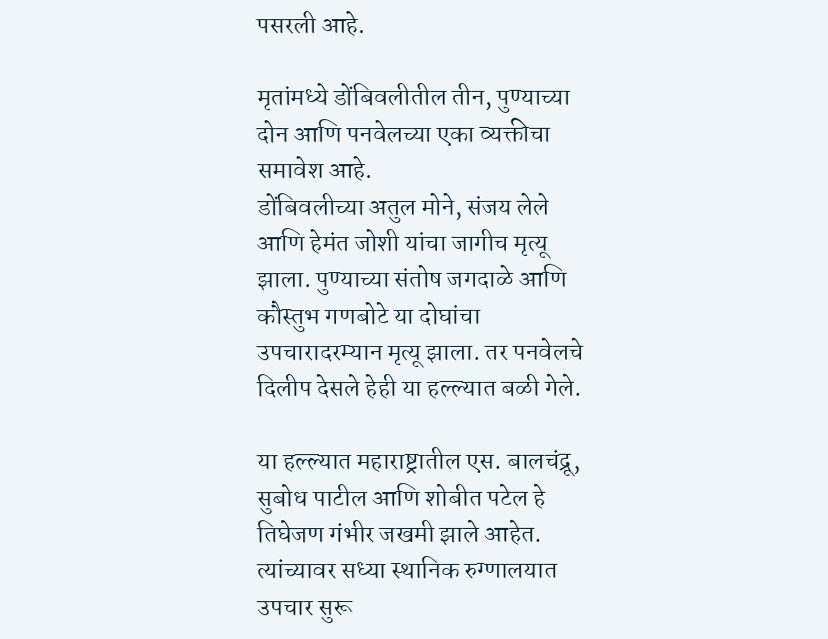पसरली आहे.

मृतांमध्ये डोंबिवलीतील तीन, पुण्याच्या दोन आणि पनवेलच्या एका व्यक्तीचा समावेश आहे.
डोंबिवलीच्या अतुल मोने, संजय लेले आणि हेमंत जोशी यांचा जागीच मृत्यू झाला. पुण्याच्या संतोष जगदाळे आणि कौस्तुभ गणबोटे या दोघांचा उपचारादरम्यान मृत्यू झाला. तर पनवेलचे दिलीप देसले हेही या हल्ल्यात बळी गेले.

या हल्ल्यात महाराष्ट्रातील एस. बालचंद्रू, सुबोध पाटील आणि शोबीत पटेल हे तिघेजण गंभीर जखमी झाले आहेत. त्यांच्यावर सध्या स्थानिक रुग्णालयात उपचार सुरू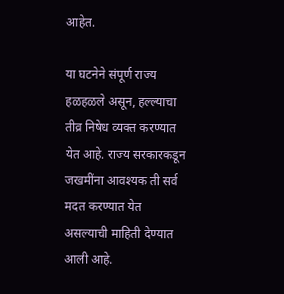आहेत.

या घटनेने संपूर्ण राज्य हळहळले असून, हल्ल्याचा तीव्र निषेध व्यक्त करण्यात येत आहे. राज्य सरकारकडून जखमींना आवश्यक ती सर्व मदत करण्यात येत असल्याची माहिती देण्यात आली आहे.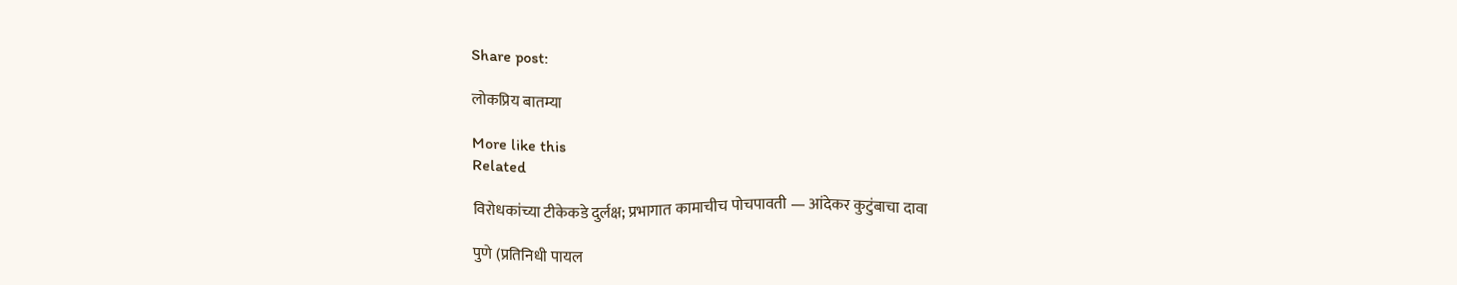Share post:

लोकप्रिय बातम्या

More like this
Related

विरोधकांच्या टीकेकडे दुर्लक्ष; प्रभागात कामाचीच पोचपावती — आंदेकर कुटुंबाचा दावा

पुणे (प्रतिनिधी पायल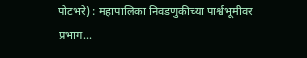पोटभरे) : महापालिका निवडणुकीच्या पार्श्वभूमीवर प्रभाग...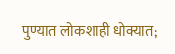पुण्यात लोकशाही धोक्यात;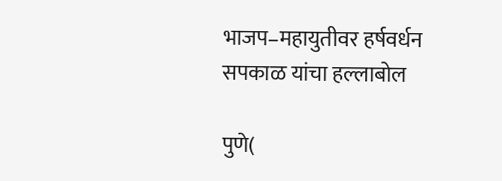भाजप–महायुतीवर हर्षवर्धन सपकाळ यांचा हल्लाबोल

पुणे(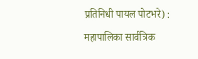प्रतिनिधी पायल पोटभरे) :  महापालिका सार्वत्रिक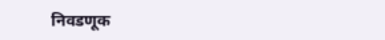निवडणूक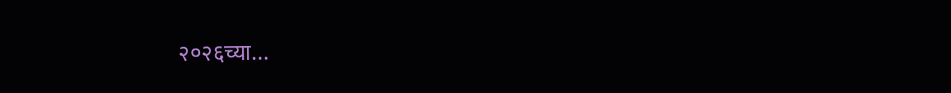२०२६च्या...